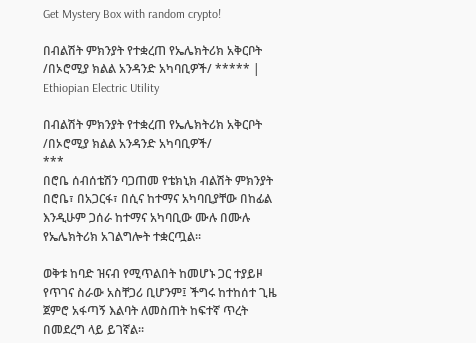Get Mystery Box with random crypto!

በብልሽት ምክንያት የተቋረጠ የኤሌክትሪክ አቅርቦት /በኦሮሚያ ክልል አንዳንድ አካባቢዎች/ ***** | Ethiopian Electric Utility

በብልሽት ምክንያት የተቋረጠ የኤሌክትሪክ አቅርቦት /በኦሮሚያ ክልል አንዳንድ አካባቢዎች/
***
በሮቤ ሰብሰቴሽን ባጋጠመ የቴክኒክ ብልሽት ምክንያት በሮቤ፣ በአጋርፋ፣ በሲና ከተማና አካባቢያቸው በከፊል እንዲሁም ጋሰራ ከተማና አካባቢው ሙሉ በሙሉ የኤሌክትሪክ አገልግሎት ተቋርጧል፡፡

ወቅቱ ከባድ ዝናብ የሚጥልበት ከመሆኑ ጋር ተያይዞ የጥገና ስራው አስቸጋሪ ቢሆንም፤ ችግሩ ከተከሰተ ጊዜ ጀምሮ አፋጣኝ እልባት ለመስጠት ከፍተኛ ጥረት በመደረግ ላይ ይገኛል፡፡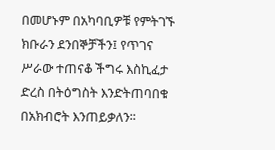በመሆኑም በአካባቢዎቹ የምትገኙ ክቡራን ደንበኞቻችን፤ የጥገና ሥራው ተጠናቆ ችግሩ እስኪፈታ ድረስ በትዕግስት እንድትጠባበቁ በአክብሮት እንጠይቃለን፡፡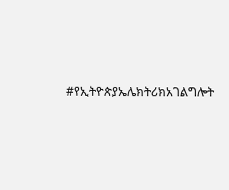#የኢትዮጵያኤሌክትሪክአገልግሎት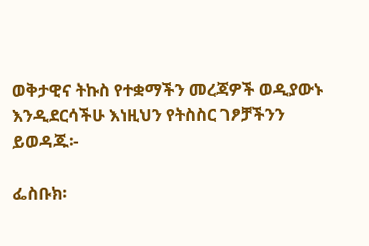ወቅታዊና ትኩስ የተቋማችን መረጃዎች ወዲያውኑ እንዲደርሳችሁ እነዚህን የትስስር ገፆቻችንን ይወዳጁ፡-

ፌስቡክ፡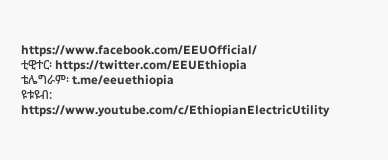https://www.facebook.com/EEUOfficial/
ቲዊተር፡ https://twitter.com/EEUEthiopia
ቴሌግራም፡ t.me/eeuethiopia
ዩቱዩብ: https://www.youtube.com/c/EthiopianElectricUtility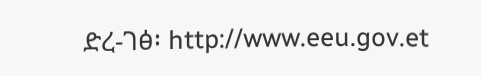ድረ-ገፅ፡ http://www.eeu.gov.et